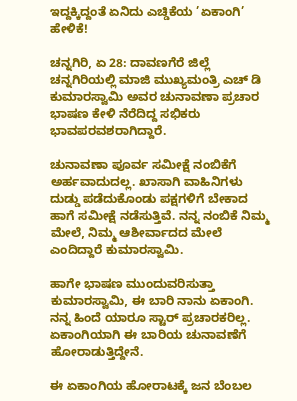ಇದ್ದಕ್ಕಿದ್ದಂತೆ ಏನಿದು ಎಚ್ಡಿಕೆಯ ’ಏಕಾಂಗಿ’ ಹೇಳಿಕೆ!

ಚನ್ನಗಿರಿ, ಏ 28: ದಾವಣಗೆರೆ ಜಿಲ್ಲೆ ಚನ್ನಗಿರಿಯಲ್ಲಿ ಮಾಜಿ ಮುಖ್ಯಮಂತ್ರಿ ಎಚ್ ಡಿ ಕುಮಾರಸ್ವಾಮಿ ಅವರ ಚುನಾವಣಾ ಪ್ರಚಾರ ಭಾಷಣ ಕೇಳಿ ನೆರೆದಿದ್ದ ಸಭಿಕರು ಭಾವಪರವಶರಾಗಿದ್ದಾರೆ.

ಚುನಾವಣಾ ಪೂರ್ವ ಸಮೀಕ್ಷೆ ನಂಬಿಕೆಗೆ ಅರ್ಹವಾದುದಲ್ಲ. ಖಾಸಾಗಿ ವಾಹಿನಿಗಳು ದುಡ್ಡು ಪಡೆದುಕೊಂಡು ಪಕ್ಷಗಳಿಗೆ ಬೇಕಾದ ಹಾಗೆ ಸಮೀಕ್ಷೆ ನಡೆಸುತ್ತಿವೆ. ನನ್ನ ನಂಬಿಕೆ ನಿಮ್ಮ ಮೇಲೆ, ನಿಮ್ಮ ಆಶೀರ್ವಾದದ ಮೇಲೆ ಎಂದಿದ್ದಾರೆ ಕುಮಾರಸ್ವಾಮಿ.

ಹಾಗೇ ಭಾಷಣ ಮುಂದುವರಿಸುತ್ತಾ ಕುಮಾರಸ್ವಾಮಿ, ಈ ಬಾರಿ ನಾನು ಏಕಾಂಗಿ. ನನ್ನ ಹಿಂದೆ ಯಾರೂ ಸ್ಟಾರ್ ಪ್ರಚಾರಕರಿಲ್ಲ. ಏಕಾಂಗಿಯಾಗಿ ಈ ಬಾರಿಯ ಚುನಾವಣೆಗೆ ಹೋರಾಡುತ್ತಿದ್ದೇನೆ.

ಈ ಏಕಾಂಗಿಯ ಹೋರಾಟಕ್ಕೆ ಜನ ಬೆಂಬಲ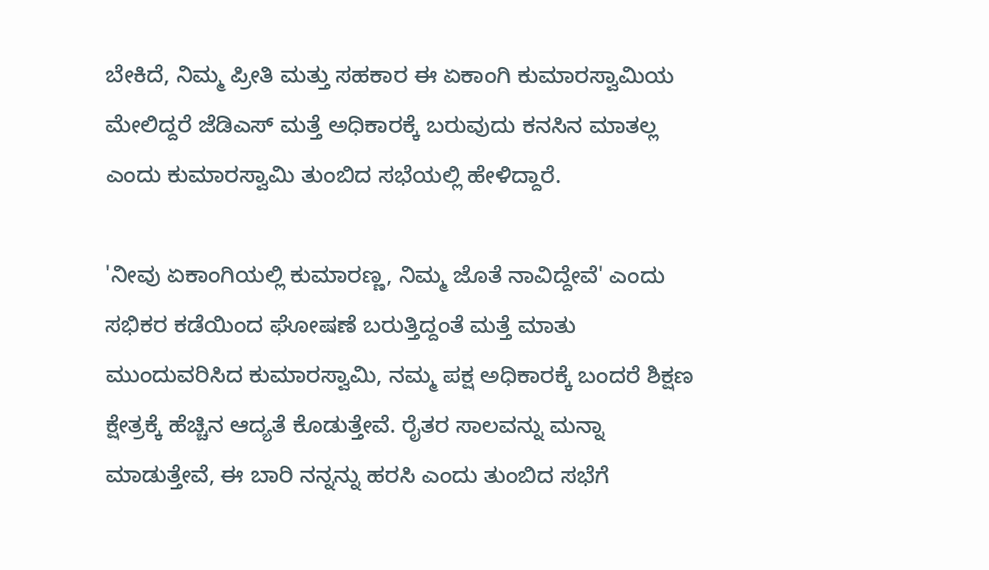ಬೇಕಿದೆ, ನಿಮ್ಮ ಪ್ರೀತಿ ಮತ್ತು ಸಹಕಾರ ಈ ಏಕಾಂಗಿ ಕುಮಾರಸ್ವಾಮಿಯ ಮೇಲಿದ್ದರೆ ಜೆಡಿಎಸ್ ಮತ್ತೆ ಅಧಿಕಾರಕ್ಕೆ ಬರುವುದು ಕನಸಿನ ಮಾತಲ್ಲ ಎಂದು ಕುಮಾರಸ್ವಾಮಿ ತುಂಬಿದ ಸಭೆಯಲ್ಲಿ ಹೇಳಿದ್ದಾರೆ.

'ನೀವು ಏಕಾಂಗಿಯಲ್ಲಿ ಕುಮಾರಣ್ಣ, ನಿಮ್ಮ ಜೊತೆ ನಾವಿದ್ದೇವೆ' ಎಂದು ಸಭಿಕರ ಕಡೆಯಿಂದ ಘೋಷಣೆ ಬರುತ್ತಿದ್ದಂತೆ ಮತ್ತೆ ಮಾತು ಮುಂದುವರಿಸಿದ ಕುಮಾರಸ್ವಾಮಿ, ನಮ್ಮ ಪಕ್ಷ ಅಧಿಕಾರಕ್ಕೆ ಬಂದರೆ ಶಿಕ್ಷಣ ಕ್ಷೇತ್ರಕ್ಕೆ ಹೆಚ್ಚಿನ ಆದ್ಯತೆ ಕೊಡುತ್ತೇವೆ. ರೈತರ ಸಾಲವನ್ನು ಮನ್ನಾ ಮಾಡುತ್ತೇವೆ, ಈ ಬಾರಿ ನನ್ನನ್ನು ಹರಸಿ ಎಂದು ತುಂಬಿದ ಸಭೆಗೆ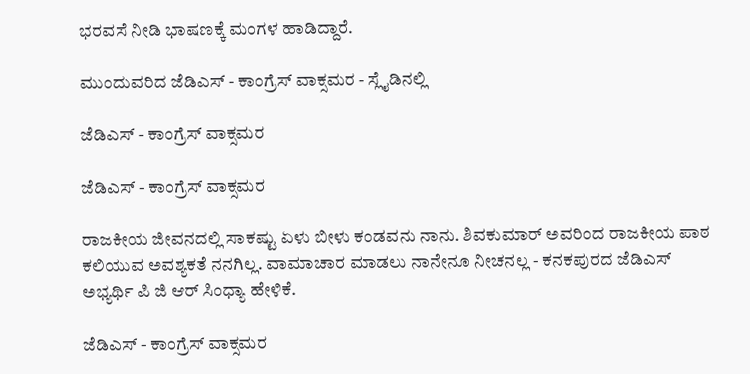ಭರವಸೆ ನೀಡಿ ಭಾಷಣಕ್ಕೆ ಮಂಗಳ ಹಾಡಿದ್ದಾರೆ.

ಮುಂದುವರಿದ ಜೆಡಿಎಸ್ - ಕಾಂಗ್ರೆಸ್ ವಾಕ್ಸಮರ - ಸ್ಲೈಡಿನಲ್ಲಿ

ಜೆಡಿಎಸ್ - ಕಾಂಗ್ರೆಸ್ ವಾಕ್ಸಮರ

ಜೆಡಿಎಸ್ - ಕಾಂಗ್ರೆಸ್ ವಾಕ್ಸಮರ

ರಾಜಕೀಯ ಜೀವನದಲ್ಲಿ ಸಾಕಷ್ಟು ಏಳು ಬೀಳು ಕಂಡವನು ನಾನು. ಶಿವಕುಮಾರ್ ಅವರಿಂದ ರಾಜಕೀಯ ಪಾಠ ಕಲಿಯುವ ಅವಶ್ಯಕತೆ ನನಗಿಲ್ಲ. ವಾಮಾಚಾರ ಮಾಡಲು ನಾನೇನೂ ನೀಚನಲ್ಲ - ಕನಕಪುರದ ಜೆಡಿಎಸ್ ಅಭ್ಯರ್ಥಿ ಪಿ ಜಿ ಆರ್ ಸಿಂಧ್ಯಾ ಹೇಳಿಕೆ.

ಜೆಡಿಎಸ್ - ಕಾಂಗ್ರೆಸ್ ವಾಕ್ಸಮರ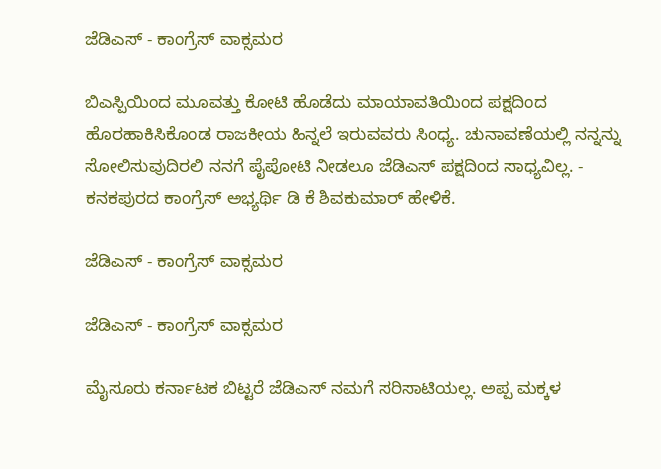ಜೆಡಿಎಸ್ - ಕಾಂಗ್ರೆಸ್ ವಾಕ್ಸಮರ

ಬಿಎಸ್ಪಿಯಿಂದ ಮೂವತ್ತು ಕೋಟಿ ಹೊಡೆದು ಮಾಯಾವತಿಯಿಂದ ಪಕ್ಷದಿಂದ ಹೊರಹಾಕಿಸಿಕೊಂಡ ರಾಜಕೀಯ ಹಿನ್ನಲೆ ಇರುವವರು ಸಿಂಧ್ಯ. ಚುನಾವಣೆಯಲ್ಲಿ ನನ್ನನ್ನು ಸೋಲಿಸುವುದಿರಲಿ ನನಗೆ ಪೈಪೋಟಿ ನೀಡಲೂ ಜೆಡಿಎಸ್ ಪಕ್ಷದಿಂದ ಸಾಧ್ಯವಿಲ್ಲ. - ಕನಕಪುರದ ಕಾಂಗ್ರೆಸ್ ಅಭ್ಯರ್ಥಿ ಡಿ ಕೆ ಶಿವಕುಮಾರ್ ಹೇಳಿಕೆ.

ಜೆಡಿಎಸ್ - ಕಾಂಗ್ರೆಸ್ ವಾಕ್ಸಮರ

ಜೆಡಿಎಸ್ - ಕಾಂಗ್ರೆಸ್ ವಾಕ್ಸಮರ

ಮೈಸೂರು ಕರ್ನಾಟಕ ಬಿಟ್ಟರೆ ಜೆಡಿಎಸ್ ನಮಗೆ ಸರಿಸಾಟಿಯಲ್ಲ. ಅಪ್ಪ ಮಕ್ಕಳ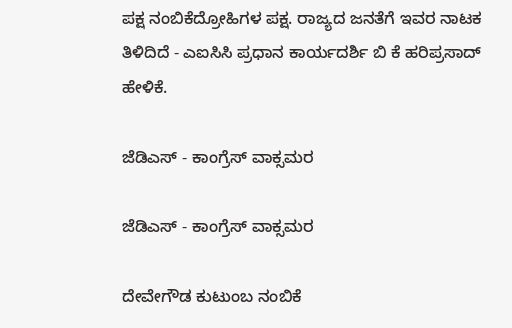ಪಕ್ಷ ನಂಬಿಕೆದ್ರೋಹಿಗಳ ಪಕ್ಷ. ರಾಜ್ಯದ ಜನತೆಗೆ ಇವರ ನಾಟಕ ತಿಳಿದಿದೆ - ಎಐಸಿಸಿ ಪ್ರಧಾನ ಕಾರ್ಯದರ್ಶಿ ಬಿ ಕೆ ಹರಿಪ್ರಸಾದ್ ಹೇಳಿಕೆ.

ಜೆಡಿಎಸ್ - ಕಾಂಗ್ರೆಸ್ ವಾಕ್ಸಮರ

ಜೆಡಿಎಸ್ - ಕಾಂಗ್ರೆಸ್ ವಾಕ್ಸಮರ

ದೇವೇಗೌಡ ಕುಟುಂಬ ನಂಬಿಕೆ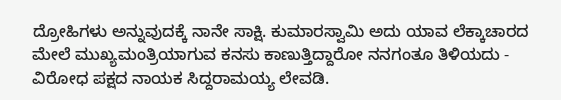ದ್ರೋಹಿಗಳು ಅನ್ನುವುದಕ್ಕೆ ನಾನೇ ಸಾಕ್ಷಿ. ಕುಮಾರಸ್ವಾಮಿ ಅದು ಯಾವ ಲೆಕ್ಕಾಚಾರದ ಮೇಲೆ ಮುಖ್ಯಮಂತ್ರಿಯಾಗುವ ಕನಸು ಕಾಣುತ್ತಿದ್ದಾರೋ ನನಗಂತೂ ತಿಳಿಯದು - ವಿರೋಧ ಪಕ್ಷದ ನಾಯಕ ಸಿದ್ದರಾಮಯ್ಯ ಲೇವಡಿ.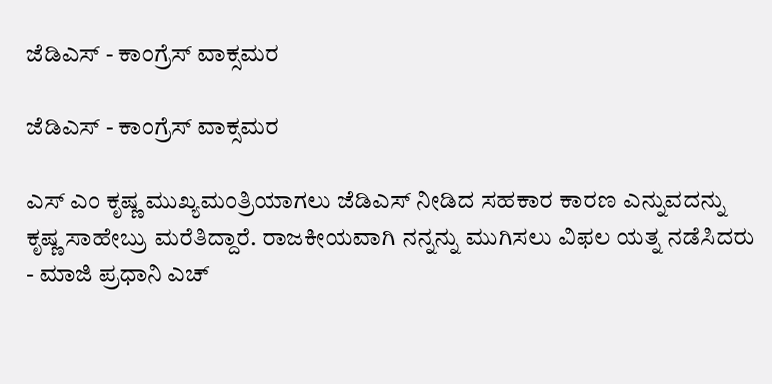ಜೆಡಿಎಸ್ - ಕಾಂಗ್ರೆಸ್ ವಾಕ್ಸಮರ

ಜೆಡಿಎಸ್ - ಕಾಂಗ್ರೆಸ್ ವಾಕ್ಸಮರ

ಎಸ್ ಎಂ ಕೃಷ್ಣ ಮುಖ್ಯಮಂತ್ರಿಯಾಗಲು ಜೆಡಿಎಸ್ ನೀಡಿದ ಸಹಕಾರ ಕಾರಣ ಎನ್ನುವದನ್ನು ಕೃಷ್ಣ ಸಾಹೇಬ್ರು ಮರೆತಿದ್ದಾರೆ. ರಾಜಕೀಯವಾಗಿ ನನ್ನನ್ನು ಮುಗಿಸಲು ವಿಫಲ ಯತ್ನ ನಡೆಸಿದರು - ಮಾಜಿ ಪ್ರಧಾನಿ ಎಚ್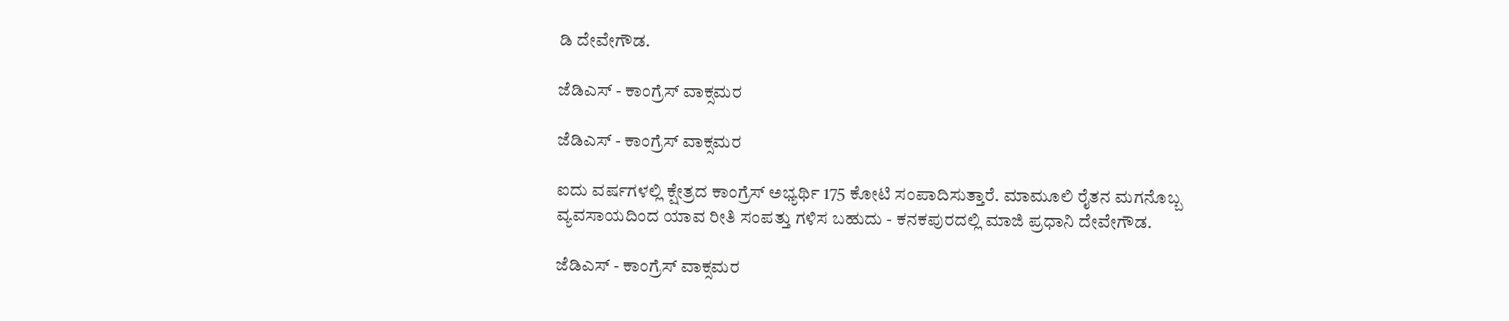ಡಿ ದೇವೇಗೌಡ.

ಜೆಡಿಎಸ್ - ಕಾಂಗ್ರೆಸ್ ವಾಕ್ಸಮರ

ಜೆಡಿಎಸ್ - ಕಾಂಗ್ರೆಸ್ ವಾಕ್ಸಮರ

ಐದು ವರ್ಷಗಳಲ್ಲಿ ಕ್ಷೇತ್ರದ ಕಾಂಗ್ರೆಸ್ ಅಭ್ಯರ್ಥಿ 175 ಕೋಟಿ ಸಂಪಾದಿಸುತ್ತಾರೆ. ಮಾಮೂಲಿ ರೈತನ ಮಗನೊಬ್ಬ ವ್ಯವಸಾಯದಿಂದ ಯಾವ ರೀತಿ ಸಂಪತ್ತು ಗಳಿಸ ಬಹುದು - ಕನಕಪುರದಲ್ಲಿ ಮಾಜಿ ಪ್ರಧಾನಿ ದೇವೇಗೌಡ.

ಜೆಡಿಎಸ್ - ಕಾಂಗ್ರೆಸ್ ವಾಕ್ಸಮರ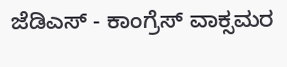ಜೆಡಿಎಸ್ - ಕಾಂಗ್ರೆಸ್ ವಾಕ್ಸಮರ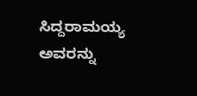ಸಿದ್ದರಾಮಯ್ಯ ಅವರನ್ನು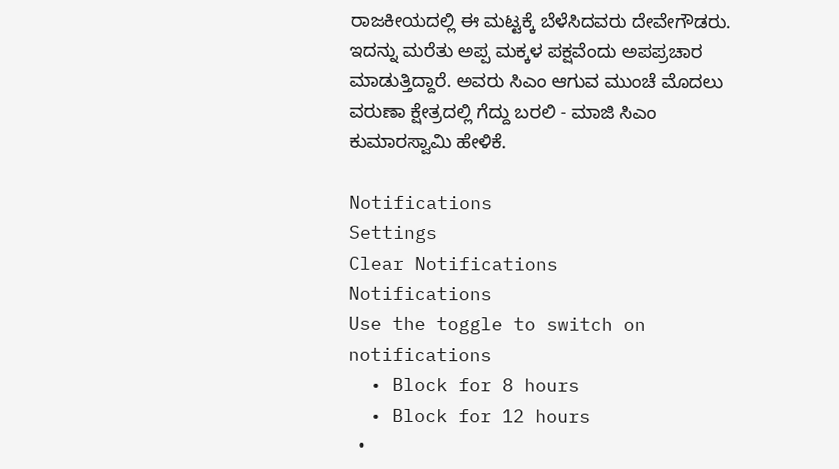ರಾಜಕೀಯದಲ್ಲಿ ಈ ಮಟ್ಟಕ್ಕೆ ಬೆಳೆಸಿದವರು ದೇವೇಗೌಡರು. ಇದನ್ನು ಮರೆತು ಅಪ್ಪ ಮಕ್ಕಳ ಪಕ್ಷವೆಂದು ಅಪಪ್ರಚಾರ ಮಾಡುತ್ತಿದ್ದಾರೆ. ಅವರು ಸಿಎಂ ಆಗುವ ಮುಂಚೆ ಮೊದಲು ವರುಣಾ ಕ್ಷೇತ್ರದಲ್ಲಿ ಗೆದ್ದು ಬರಲಿ - ಮಾಜಿ ಸಿಎಂ ಕುಮಾರಸ್ವಾಮಿ ಹೇಳಿಕೆ.

Notifications
Settings
Clear Notifications
Notifications
Use the toggle to switch on notifications
  • Block for 8 hours
  • Block for 12 hours
  •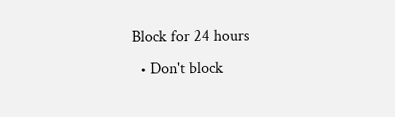Block for 24 hours
  • Don't block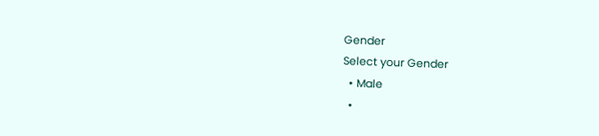Gender
Select your Gender
  • Male
  •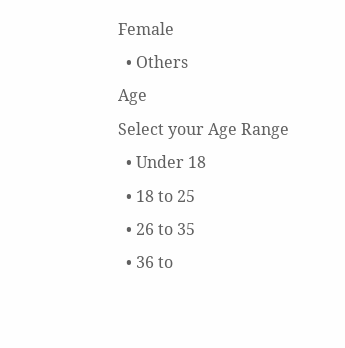Female
  • Others
Age
Select your Age Range
  • Under 18
  • 18 to 25
  • 26 to 35
  • 36 to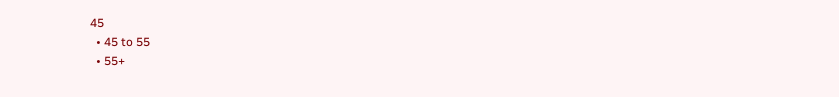45
  • 45 to 55
  • 55+